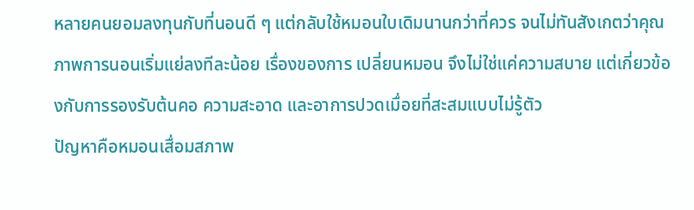หลายคนยอมลงทุนกับที่นอนดี ๆ แต่กลับใช้หมอนใบเดิมนานกว่าที่ควร จนไม่ทันสังเกตว่าคุณภาพการนอนเริ่มแย่ลงทีละน้อย เรื่องของการ เปลี่ยนหมอน จึงไม่ใช่แค่ความสบาย แต่เกี่ยวข้องกับการรองรับต้นคอ ความสะอาด และอาการปวดเมื่อยที่สะสมแบบไม่รู้ตัว
ปัญหาคือหมอนเสื่อมสภาพ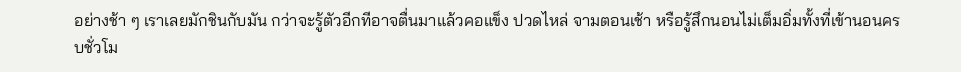อย่างช้า ๆ เราเลยมักชินกับมัน กว่าจะรู้ตัวอีกทีอาจตื่นมาแล้วคอแข็ง ปวดไหล่ จามตอนเช้า หรือรู้สึกนอนไม่เต็มอิ่มทั้งที่เข้านอนครบชั่วโม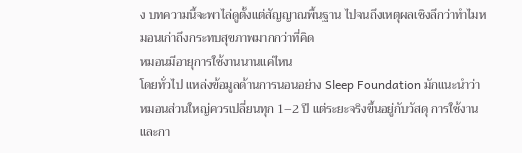ง บทความนี้จะพาไล่ดูตั้งแต่สัญญาณพื้นฐาน ไปจนถึงเหตุผลเชิงลึกว่าทำไมหมอนเก่าถึงกระทบสุขภาพมากกว่าที่คิด
หมอนมีอายุการใช้งานนานแค่ไหน
โดยทั่วไป แหล่งข้อมูลด้านการนอนอย่าง Sleep Foundation มักแนะนำว่า หมอนส่วนใหญ่ควรเปลี่ยนทุก 1–2 ปี แต่ระยะจริงขึ้นอยู่กับวัสดุ การใช้งาน และกา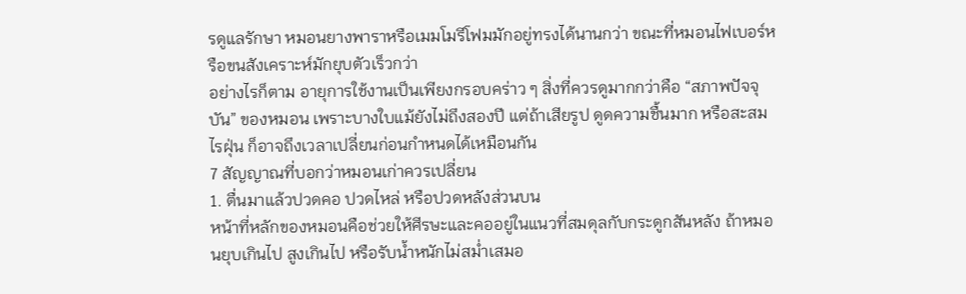รดูแลรักษา หมอนยางพาราหรือเมมโมรีโฟมมักอยู่ทรงได้นานกว่า ขณะที่หมอนไฟเบอร์หรือขนสังเคราะห์มักยุบตัวเร็วกว่า
อย่างไรก็ตาม อายุการใช้งานเป็นเพียงกรอบคร่าว ๆ สิ่งที่ควรดูมากกว่าคือ “สภาพปัจจุบัน” ของหมอน เพราะบางใบแม้ยังไม่ถึงสองปี แต่ถ้าเสียรูป ดูดความชื้นมาก หรือสะสมไรฝุ่น ก็อาจถึงเวลาเปลี่ยนก่อนกำหนดได้เหมือนกัน
7 สัญญาณที่บอกว่าหมอนเก่าควรเปลี่ยน
1. ตื่นมาแล้วปวดคอ ปวดไหล่ หรือปวดหลังส่วนบน
หน้าที่หลักของหมอนคือช่วยให้ศีรษะและคออยู่ในแนวที่สมดุลกับกระดูกสันหลัง ถ้าหมอนยุบเกินไป สูงเกินไป หรือรับน้ำหนักไม่สม่ำเสมอ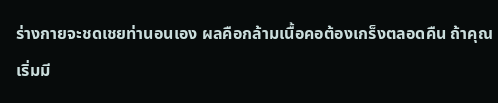ร่างกายจะชดเชยท่านอนเอง ผลคือกล้ามเนื้อคอต้องเกร็งตลอดคืน ถ้าคุณเริ่มมี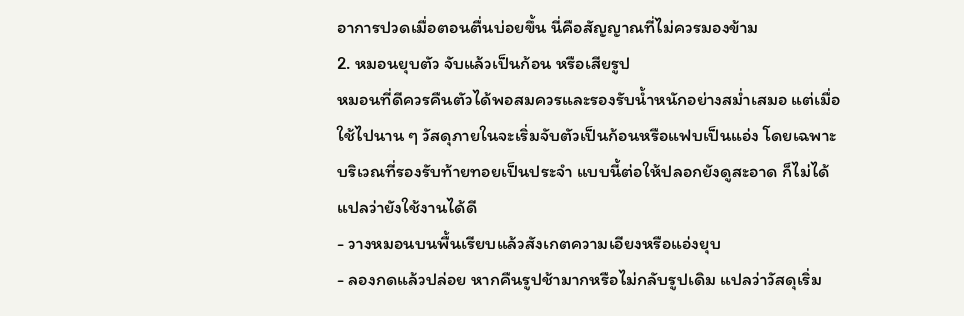อาการปวดเมื่อตอนตื่นบ่อยขึ้น นี่คือสัญญาณที่ไม่ควรมองข้าม
2. หมอนยุบตัว จับแล้วเป็นก้อน หรือเสียรูป
หมอนที่ดีควรคืนตัวได้พอสมควรและรองรับน้ำหนักอย่างสม่ำเสมอ แต่เมื่อใช้ไปนาน ๆ วัสดุภายในจะเริ่มจับตัวเป็นก้อนหรือแฟบเป็นแอ่ง โดยเฉพาะบริเวณที่รองรับท้ายทอยเป็นประจำ แบบนี้ต่อให้ปลอกยังดูสะอาด ก็ไม่ได้แปลว่ายังใช้งานได้ดี
- วางหมอนบนพื้นเรียบแล้วสังเกตความเอียงหรือแอ่งยุบ
- ลองกดแล้วปล่อย หากคืนรูปช้ามากหรือไม่กลับรูปเดิม แปลว่าวัสดุเริ่ม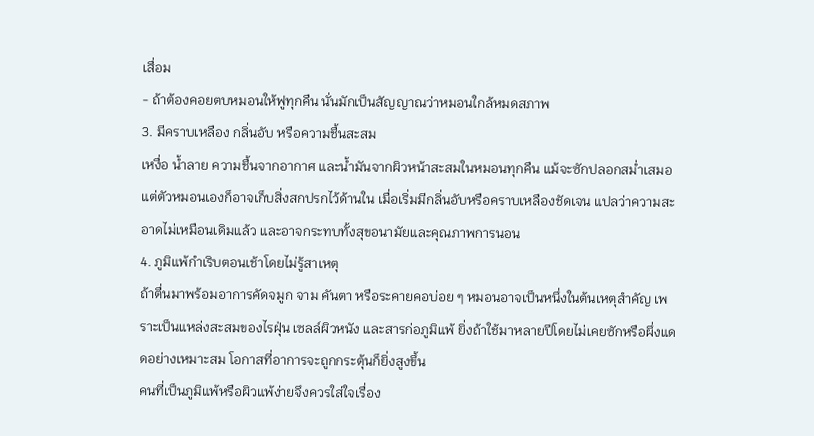เสื่อม
- ถ้าต้องคอยตบหมอนให้ฟูทุกคืน นั่นมักเป็นสัญญาณว่าหมอนใกล้หมดสภาพ
3. มีคราบเหลือง กลิ่นอับ หรือความชื้นสะสม
เหงื่อ น้ำลาย ความชื้นจากอากาศ และน้ำมันจากผิวหน้าสะสมในหมอนทุกคืน แม้จะซักปลอกสม่ำเสมอ แต่ตัวหมอนเองก็อาจเก็บสิ่งสกปรกไว้ด้านใน เมื่อเริ่มมีกลิ่นอับหรือคราบเหลืองชัดเจน แปลว่าความสะอาดไม่เหมือนเดิมแล้ว และอาจกระทบทั้งสุขอนามัยและคุณภาพการนอน
4. ภูมิแพ้กำเริบตอนเช้าโดยไม่รู้สาเหตุ
ถ้าตื่นมาพร้อมอาการคัดจมูก จาม คันตา หรือระคายคอบ่อย ๆ หมอนอาจเป็นหนึ่งในต้นเหตุสำคัญ เพราะเป็นแหล่งสะสมของไรฝุ่น เซลล์ผิวหนัง และสารก่อภูมิแพ้ ยิ่งถ้าใช้มาหลายปีโดยไม่เคยซักหรือผึ่งแดดอย่างเหมาะสม โอกาสที่อาการจะถูกกระตุ้นก็ยิ่งสูงขึ้น
คนที่เป็นภูมิแพ้หรือผิวแพ้ง่ายจึงควรใส่ใจเรื่อง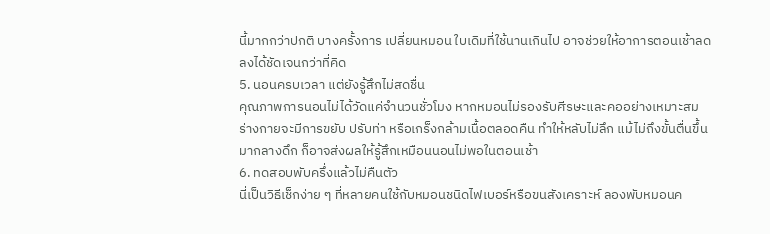นี้มากกว่าปกติ บางครั้งการ เปลี่ยนหมอน ใบเดิมที่ใช้นานเกินไป อาจช่วยให้อาการตอนเช้าลดลงได้ชัดเจนกว่าที่คิด
5. นอนครบเวลา แต่ยังรู้สึกไม่สดชื่น
คุณภาพการนอนไม่ได้วัดแค่จำนวนชั่วโมง หากหมอนไม่รองรับศีรษะและคออย่างเหมาะสม ร่างกายจะมีการขยับ ปรับท่า หรือเกร็งกล้ามเนื้อตลอดคืน ทำให้หลับไม่ลึก แม้ไม่ถึงขั้นตื่นขึ้นมากลางดึก ก็อาจส่งผลให้รู้สึกเหมือนนอนไม่พอในตอนเช้า
6. ทดสอบพับครึ่งแล้วไม่คืนตัว
นี่เป็นวิธีเช็กง่าย ๆ ที่หลายคนใช้กับหมอนชนิดไฟเบอร์หรือขนสังเคราะห์ ลองพับหมอนค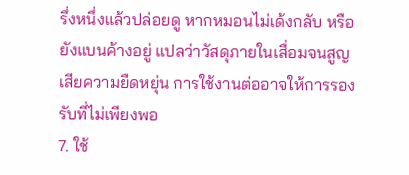รึ่งหนึ่งแล้วปล่อยดู หากหมอนไม่เด้งกลับ หรือยังแบนค้างอยู่ แปลว่าวัสดุภายในเสื่อมจนสูญเสียความยืดหยุ่น การใช้งานต่ออาจให้การรองรับที่ไม่เพียงพอ
7. ใช้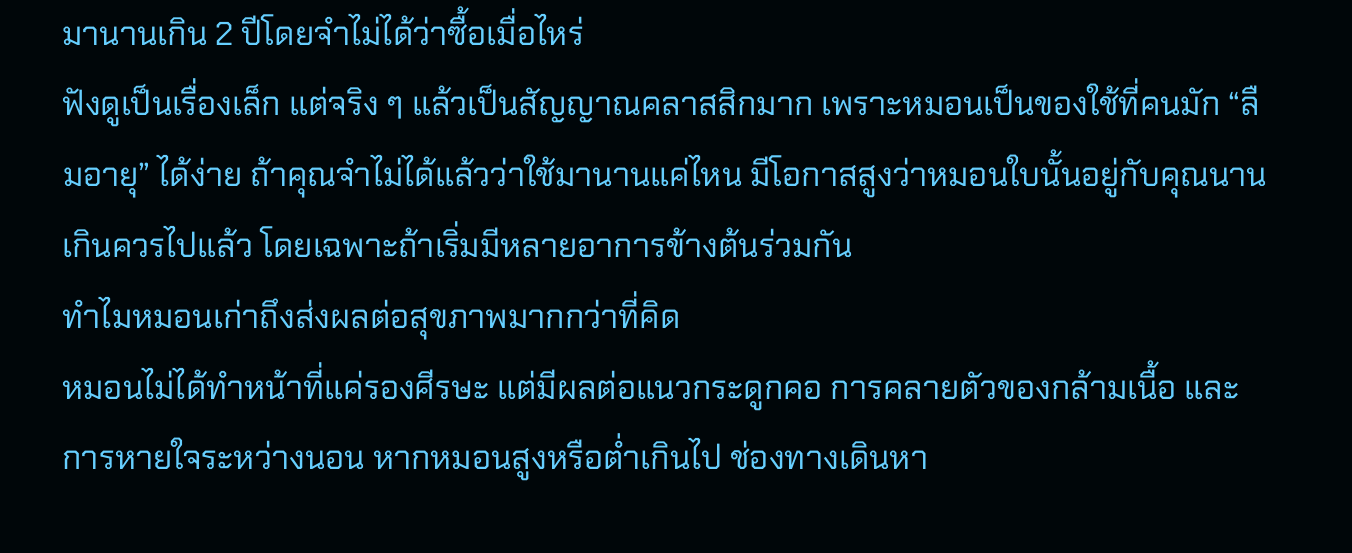มานานเกิน 2 ปีโดยจำไม่ได้ว่าซื้อเมื่อไหร่
ฟังดูเป็นเรื่องเล็ก แต่จริง ๆ แล้วเป็นสัญญาณคลาสสิกมาก เพราะหมอนเป็นของใช้ที่คนมัก “ลืมอายุ” ได้ง่าย ถ้าคุณจำไม่ได้แล้วว่าใช้มานานแค่ไหน มีโอกาสสูงว่าหมอนใบนั้นอยู่กับคุณนานเกินควรไปแล้ว โดยเฉพาะถ้าเริ่มมีหลายอาการข้างต้นร่วมกัน
ทำไมหมอนเก่าถึงส่งผลต่อสุขภาพมากกว่าที่คิด
หมอนไม่ได้ทำหน้าที่แค่รองศีรษะ แต่มีผลต่อแนวกระดูกคอ การคลายตัวของกล้ามเนื้อ และการหายใจระหว่างนอน หากหมอนสูงหรือต่ำเกินไป ช่องทางเดินหา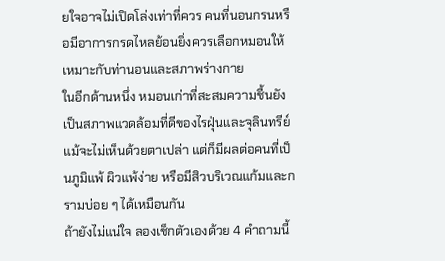ยใจอาจไม่เปิดโล่งเท่าที่ควร คนที่นอนกรนหรือมีอาการกรดไหลย้อนยิ่งควรเลือกหมอนให้เหมาะกับท่านอนและสภาพร่างกาย
ในอีกด้านหนึ่ง หมอนเก่าที่สะสมความชื้นยังเป็นสภาพแวดล้อมที่ดีของไรฝุ่นและจุลินทรีย์ แม้จะไม่เห็นด้วยตาเปล่า แต่ก็มีผลต่อคนที่เป็นภูมิแพ้ ผิวแพ้ง่าย หรือมีสิวบริเวณแก้มและกรามบ่อย ๆ ได้เหมือนกัน
ถ้ายังไม่แน่ใจ ลองเช็กตัวเองด้วย 4 คำถามนี้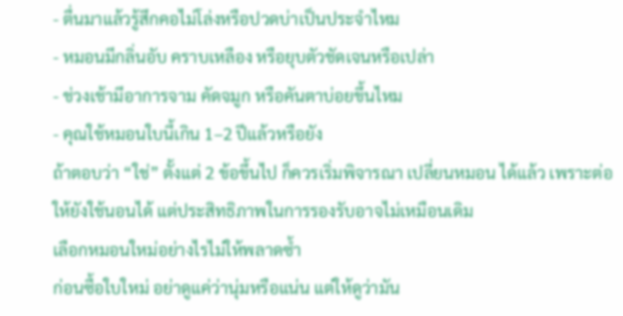- ตื่นมาแล้วรู้สึกคอไม่โล่งหรือปวดบ่าเป็นประจำไหม
- หมอนมีกลิ่นอับ คราบเหลือง หรือยุบตัวชัดเจนหรือเปล่า
- ช่วงเช้ามีอาการจาม คัดจมูก หรือคันตาบ่อยขึ้นไหม
- คุณใช้หมอนใบนี้เกิน 1–2 ปีแล้วหรือยัง
ถ้าตอบว่า “ใช่” ตั้งแต่ 2 ข้อขึ้นไป ก็ควรเริ่มพิจารณา เปลี่ยนหมอน ได้แล้ว เพราะต่อให้ยังใช้นอนได้ แต่ประสิทธิภาพในการรองรับอาจไม่เหมือนเดิม
เลือกหมอนใหม่อย่างไรไม่ให้พลาดซ้ำ
ก่อนซื้อใบใหม่ อย่าดูแค่ว่านุ่มหรือแน่น แต่ให้ดูว่ามัน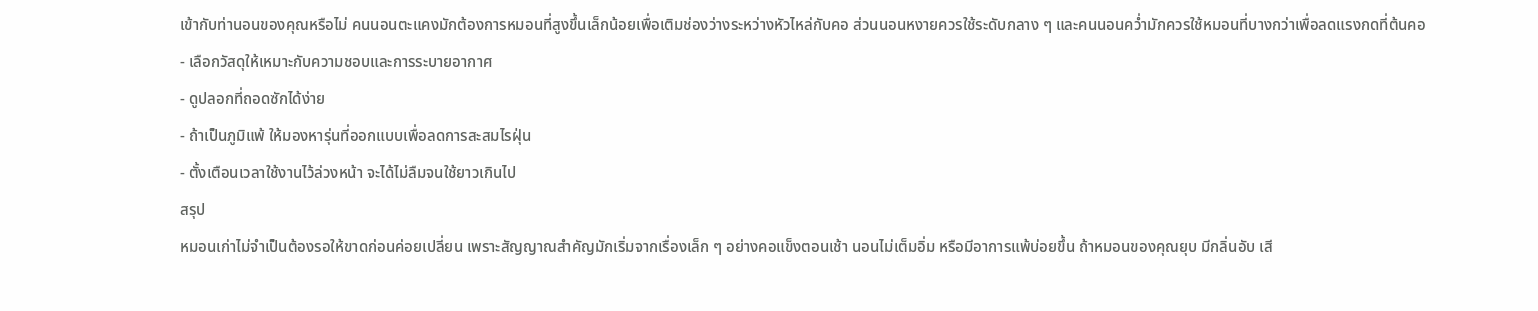เข้ากับท่านอนของคุณหรือไม่ คนนอนตะแคงมักต้องการหมอนที่สูงขึ้นเล็กน้อยเพื่อเติมช่องว่างระหว่างหัวไหล่กับคอ ส่วนนอนหงายควรใช้ระดับกลาง ๆ และคนนอนคว่ำมักควรใช้หมอนที่บางกว่าเพื่อลดแรงกดที่ต้นคอ
- เลือกวัสดุให้เหมาะกับความชอบและการระบายอากาศ
- ดูปลอกที่ถอดซักได้ง่าย
- ถ้าเป็นภูมิแพ้ ให้มองหารุ่นที่ออกแบบเพื่อลดการสะสมไรฝุ่น
- ตั้งเตือนเวลาใช้งานไว้ล่วงหน้า จะได้ไม่ลืมจนใช้ยาวเกินไป
สรุป
หมอนเก่าไม่จำเป็นต้องรอให้ขาดก่อนค่อยเปลี่ยน เพราะสัญญาณสำคัญมักเริ่มจากเรื่องเล็ก ๆ อย่างคอแข็งตอนเช้า นอนไม่เต็มอิ่ม หรือมีอาการแพ้บ่อยขึ้น ถ้าหมอนของคุณยุบ มีกลิ่นอับ เสี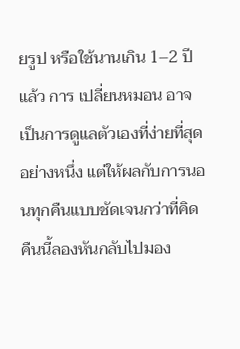ยรูป หรือใช้นานเกิน 1–2 ปีแล้ว การ เปลี่ยนหมอน อาจเป็นการดูแลตัวเองที่ง่ายที่สุดอย่างหนึ่ง แต่ให้ผลกับการนอนทุกคืนแบบชัดเจนกว่าที่คิด
คืนนี้ลองหันกลับไปมอง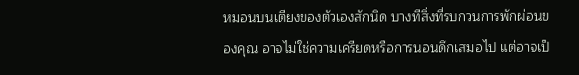หมอนบนเตียงของตัวเองสักนิด บางทีสิ่งที่รบกวนการพักผ่อนของคุณ อาจไม่ใช่ความเครียดหรือการนอนดึกเสมอไป แต่อาจเป็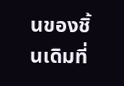นของชิ้นเดิมที่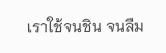เราใช้จนชิน จนลืม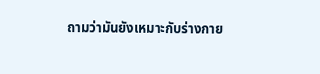ถามว่ามันยังเหมาะกับร่างกาย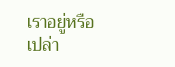เราอยู่หรือเปล่า